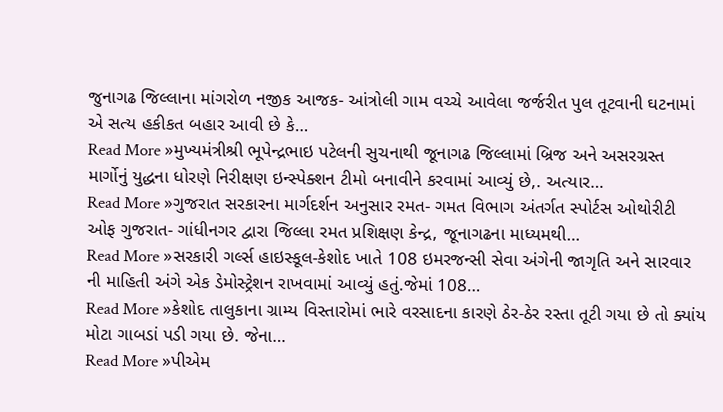જુનાગઢ જિલ્લાના માંગરોળ નજીક આજક- આંત્રોલી ગામ વચ્ચે આવેલા જર્જરીત પુલ તૂટવાની ઘટનામાં એ સત્ય હકીકત બહાર આવી છે કે…
Read More »મુખ્યમંત્રીશ્રી ભૂપેન્દ્રભાઇ પટેલની સુચનાથી જૂનાગઢ જિલ્લામાં બ્રિજ અને અસરગ્રસ્ત માર્ગોનું યુદ્ધના ધોરણે નિરીક્ષણ ઇન્સ્પેક્શન ટીમો બનાવીને કરવામાં આવ્યું છે,. અત્યાર…
Read More »ગુજરાત સરકારના માર્ગદર્શન અનુસાર રમત- ગમત વિભાગ અંતર્ગત સ્પોર્ટસ ઓથોરીટી ઓફ ગુજરાત- ગાંધીનગર દ્વારા જિલ્લા રમત પ્રશિક્ષણ કેન્દ્ર, જૂનાગઢના માધ્યમથી…
Read More »સરકારી ગર્લ્સ હાઇસ્કૂલ-કેશોદ ખાતે 108 ઇમરજન્સી સેવા અંગેની જાગૃતિ અને સારવાર ની માહિતી અંગે એક ડેમોસ્ટ્રેશન રાખવામાં આવ્યું હતું.જેમાં 108…
Read More »કેશોદ તાલુકાના ગ્રામ્ય વિસ્તારોમાં ભારે વરસાદના કારણે ઠેર-ઠેર રસ્તા તૂટી ગયા છે તો ક્યાંય મોટા ગાબડાં પડી ગયા છે. જેના…
Read More »પીએમ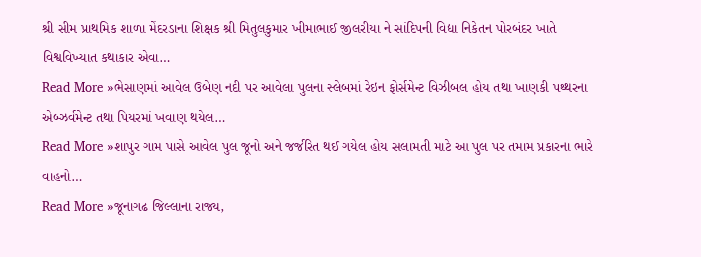શ્રી સીમ પ્રાથમિક શાળા મેંદરડાના શિક્ષક શ્રી મિતુલકુમાર ખીમાભાઈ જીલરીયા ને સાંદિપની વિદ્યા નિકેતન પોરબંદર ખાતે વિશ્વવિખ્યાત કથાકાર એવા…
Read More »ભેસાણમાં આવેલ ઉબેણ નદી પર આવેલા પુલના સ્લેબમાં રેઇન ફોર્સમેન્ટ વિઝીબલ હોય તથા ખાણકી પથ્થરના એબ્ઝર્વમેન્ટ તથા પિયરમાં ખવાણ થયેલ…
Read More »શાપુર ગામ પાસે આવેલ પુલ જૂનો અને જર્જરિત થઈ ગયેલ હોય સલામતી માટે આ પુલ પર તમામ પ્રકારના ભારે વાહનો…
Read More »જૂનાગઢ જિલ્લાના રાજ્ય,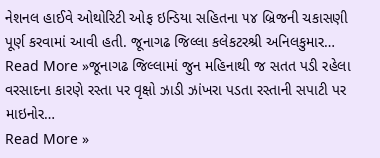નેશનલ હાઈવે ઓથોરિટી ઓફ ઇન્ડિયા સહિતના ૫૪ બ્રિજની ચકાસણી પૂર્ણ કરવામાં આવી હતી. જૂનાગઢ જિલ્લા કલેકટરશ્રી અનિલકુમાર…
Read More »જૂનાગઢ જિલ્લામાં જુન મહિનાથી જ સતત પડી રહેલા વરસાદના કારણે રસ્તા પર વૃક્ષો ઝાડી ઝાંખરા પડતા રસ્તાની સપાટી પર માઇનોર…
Read More »